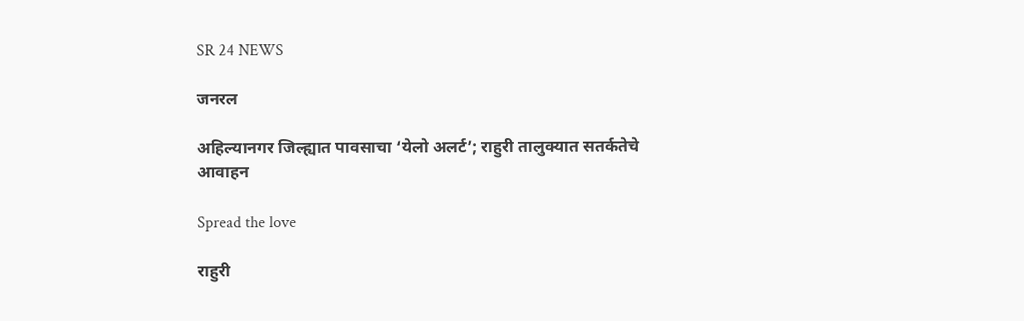SR 24 NEWS

जनरल

अहिल्यानगर जिल्ह्यात पावसाचा ‘येलो अलर्ट’; राहुरी तालुक्यात सतर्कतेचे आवाहन

Spread the love

राहुरी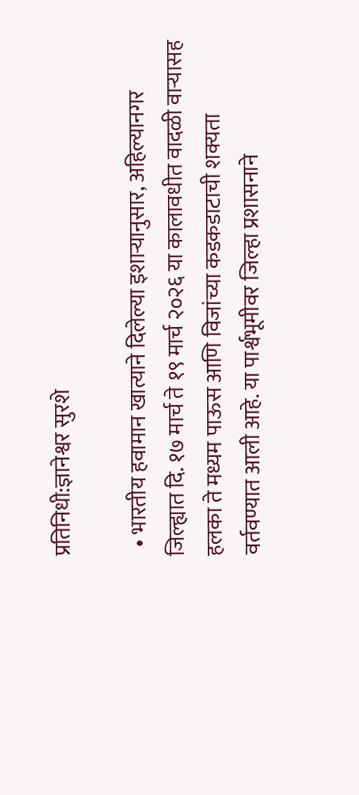प्रतिनिधी:ज्ञानेश्वर सुरशे

  • भारतीय हवामान खात्याने दिलेल्या इशाऱ्यानुसार, अहिल्यानगर जिल्ह्यात दि. १७ मार्च ते १९ मार्च २०२६ या कालावधीत वादळी वाऱ्यासह हलका ते मध्यम पाऊस आणि विजांच्या कडकडाटाची शक्यता वर्तवण्यात आली आहे. या पार्श्वभूमीवर जिल्हा प्रशासनाने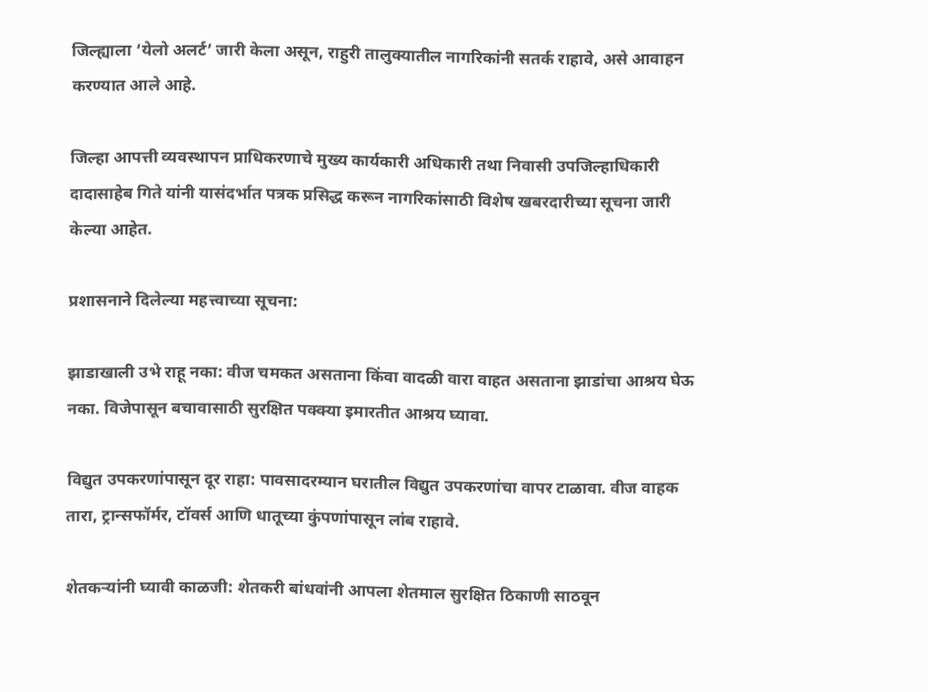जिल्ह्याला ‘येलो अलर्ट’ जारी केला असून, राहुरी तालुक्यातील नागरिकांनी सतर्क राहावे, असे आवाहन करण्यात आले आहे.

जिल्हा आपत्ती व्यवस्थापन प्राधिकरणाचे मुख्य कार्यकारी अधिकारी तथा निवासी उपजिल्हाधिकारी दादासाहेब गिते यांनी यासंदर्भात पत्रक प्रसिद्ध करून नागरिकांसाठी विशेष खबरदारीच्या सूचना जारी केल्या आहेत.

प्रशासनाने दिलेल्या महत्त्वाच्या सूचना:

झाडाखाली उभे राहू नका: वीज चमकत असताना किंवा वादळी वारा वाहत असताना झाडांचा आश्रय घेऊ नका. विजेपासून बचावासाठी सुरक्षित पक्क्या इमारतीत आश्रय घ्यावा.

विद्युत उपकरणांपासून दूर राहा: पावसादरम्यान घरातील विद्युत उपकरणांचा वापर टाळावा. वीज वाहक तारा, ट्रान्सफॉर्मर, टॉवर्स आणि धातूच्या कुंपणांपासून लांब राहावे.

शेतकऱ्यांनी घ्यावी काळजी: शेतकरी बांधवांनी आपला शेतमाल सुरक्षित ठिकाणी साठवून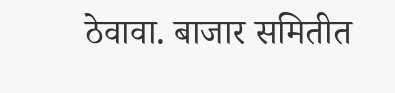ठेवावा. बाजार समितीत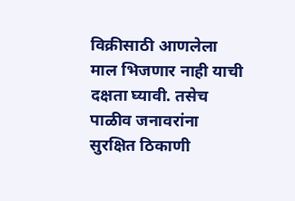विक्रीसाठी आणलेला माल भिजणार नाही याची दक्षता घ्यावी. तसेच पाळीव जनावरांना सुरक्षित ठिकाणी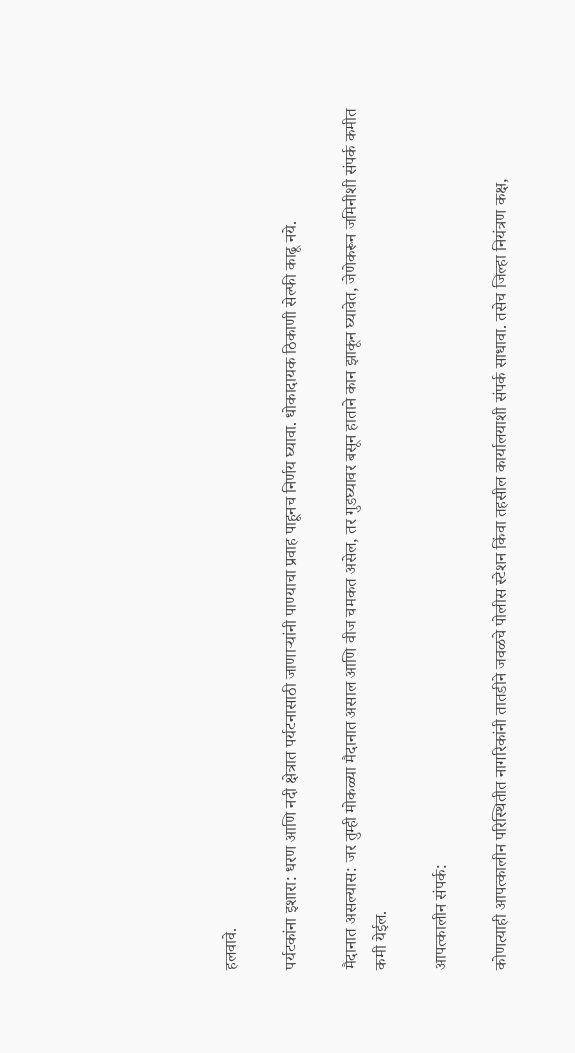हलवावे.

पर्यटकांना इशारा: धरण आणि नदी क्षेत्रात पर्यटनासाठी जाणाऱ्यांनी पाण्याचा प्रवाह पाहूनच निर्णय घ्यावा. धोकादायक ठिकाणी सेल्फी काढू नये.

मैदानात असल्यास: जर तुम्ही मोकळ्या मैदानात असाल आणि वीज चमकत असेल, तर गुडघ्यावर बसून हाताने कान झाकून घ्यावेत, जेणेकरून जमिनीशी संपर्क कमीत कमी येईल.

आपत्कालीन संपर्क:

कोणत्याही आपत्कालीन परिस्थितीत नागरिकांनी तातडीने जवळचे पोलीस स्टेशन किंवा तहसील कार्यालयाशी संपर्क साधावा. तसेच जिल्हा नियंत्रण कक्ष,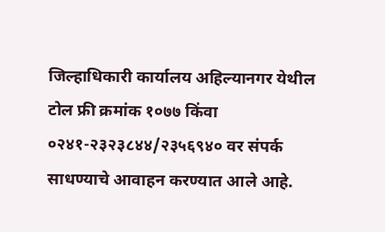जिल्हाधिकारी कार्यालय अहिल्यानगर येथील टोल फ्री क्रमांक १०७७ किंवा ०२४१-२३२३८४४/२३५६९४० वर संपर्क साधण्याचे आवाहन करण्यात आले आहे.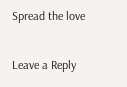Spread the love

Leave a Reply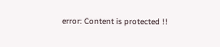error: Content is protected !!